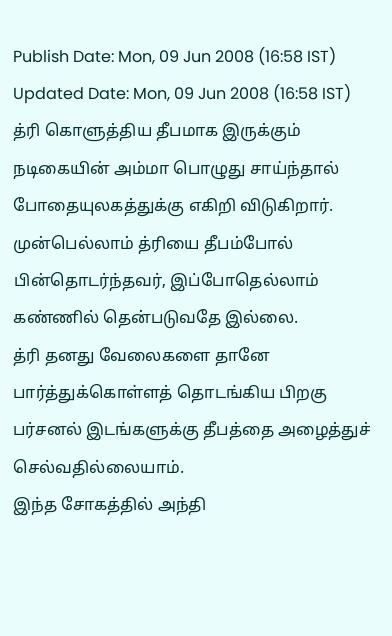Publish Date: Mon, 09 Jun 2008 (16:58 IST)
Updated Date: Mon, 09 Jun 2008 (16:58 IST)
த்ரி கொளுத்திய தீபமாக இருக்கும் நடிகையின் அம்மா பொழுது சாய்ந்தால் போதையுலகத்துக்கு எகிறி விடுகிறார்.
முன்பெல்லாம் த்ரியை தீபம்போல் பின்தொடர்ந்தவர், இப்போதெல்லாம் கண்ணில் தென்படுவதே இல்லை.
த்ரி தனது வேலைகளை தானே பார்த்துக்கொள்ளத் தொடங்கிய பிறகு பர்சனல் இடங்களுக்கு தீபத்தை அழைத்துச் செல்வதில்லையாம்.
இந்த சோகத்தில் அந்தி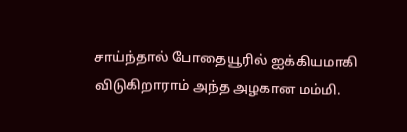சாய்ந்தால் போதையூரில் ஐக்கியமாகி விடுகிறாராம் அந்த அழகான மம்மி.